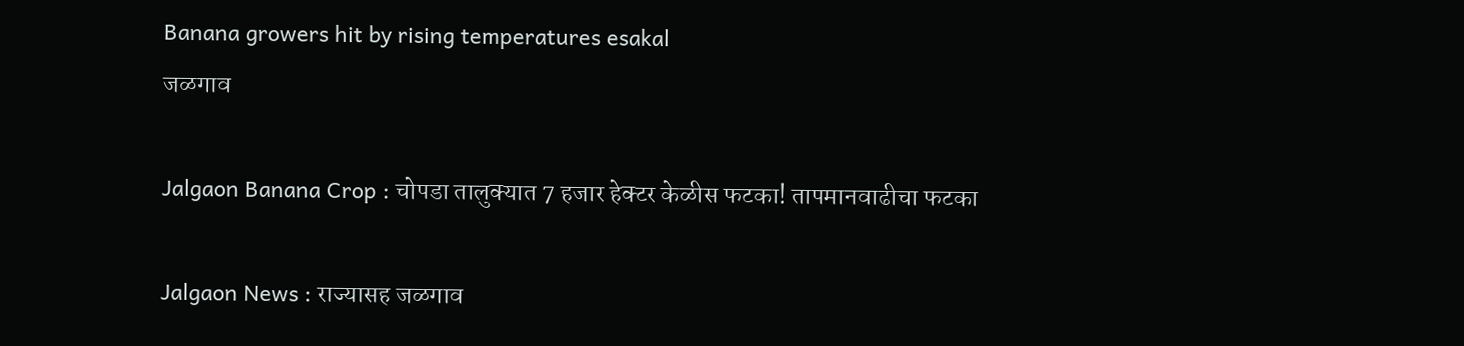Banana growers hit by rising temperatures esakal
जळगाव

Jalgaon Banana Crop : चोपडा तालुक्यात 7 हजार हेक्टर केळीस फटका! तापमानवाढीचा फटका

Jalgaon News : राज्यासह जळगाव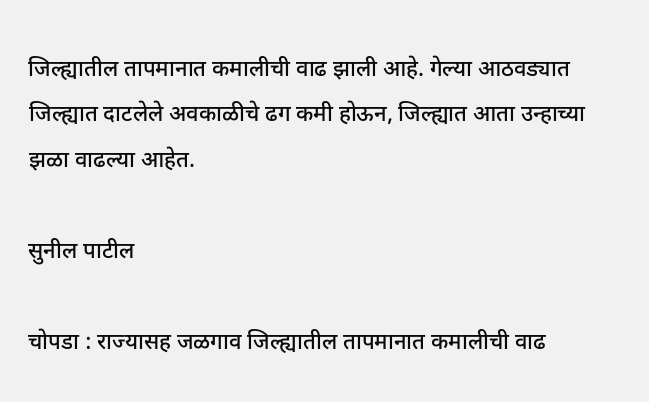जिल्ह्यातील तापमानात कमालीची वाढ झाली आहे. गेल्या आठवड्यात जिल्ह्यात दाटलेले अवकाळीचे ढग कमी होऊन, जिल्ह्यात आता उन्हाच्या झळा वाढल्या आहेत.

सुनील पाटील

चोपडा : राज्यासह जळगाव जिल्ह्यातील तापमानात कमालीची वाढ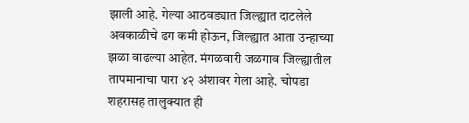झाली आहे. गेल्या आठवड्यात जिल्ह्यात दाटलेले अवकाळीचे ढग कमी होऊन, जिल्ह्यात आता उन्हाच्या झळा वाढल्या आहेत. मंगळवारी जळगाव जिल्ह्यातील तापमानाचा पारा ४२ अंशावर गेला आहे. चोपडा शहरासह तालुक्यात ही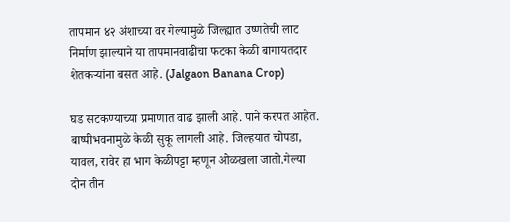तापमान ४२ अंशाच्या वर गेल्यामुळे जिल्ह्यात उष्णतेची लाट निर्माण झाल्याने या तापमानवाढीचा फटका केळी बागायतदार शेतकऱ्यांना बसत आहे. (Jalgaon Banana Crop)

घड सटकण्याच्या प्रमाणात वाढ झाली आहे. पाने करपत आहेत. बाष्पीभवनामुळे केळी सुकू लागली आहे. जिल्हयात चोपडा, यावल, रावेर हा भाग केळीपट्टा म्हणून ओळखला जातो.गेल्या दोन तीन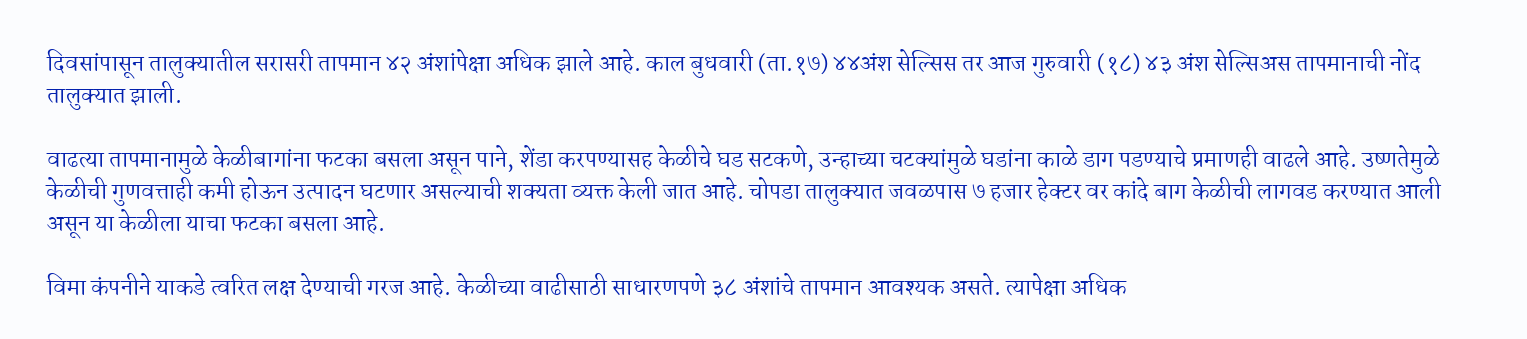दिवसांपासून तालुक्यातील सरासरी तापमान ४२ अंशांपेक्षा अधिक झाले आहे. काल बुधवारी (ता.१७) ४४अंश सेल्सिस तर आज गुरुवारी (१८) ४३ अंश सेल्सिअस तापमानाची नोंद तालुक्यात झाली.

वाढत्या तापमानामुळे केळीबागांना फटका बसला असून पाने, शेंडा करपण्यासह केळीचे घड सटकणे, उन्हाच्या चटक्यांमुळे घडांना काळे डाग पडण्याचे प्रमाणही वाढले आहे. उष्णतेमुळे केळीची गुणवत्ताही कमी होऊन उत्पादन घटणार असल्याची शक्यता व्यक्त केली जात आहे. चोपडा तालुक्यात जवळपास ७ हजार हेक्टर वर कांदे बाग केळीची लागवड करण्यात आली असून या केळीला याचा फटका बसला आहे.

विमा कंपनीने याकडे त्वरित लक्ष देण्याची गरज आहे. केळीच्या वाढीसाठी साधारणपणे ३८ अंशांचे तापमान आवश्यक असते. त्यापेक्षा अधिक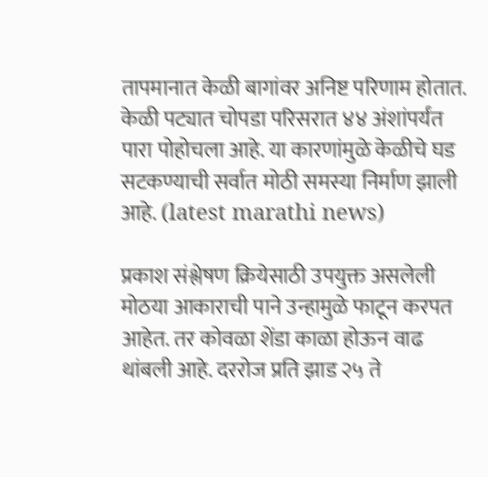तापमानात केळी बागांवर अनिष्ट परिणाम होतात. केळी पट्यात चोपडा परिसरात ४४ अंशांपर्यंत पारा पोहोचला आहे. या कारणांमुळे केळीचे घड सटकण्याची सर्वात मोठी समस्या निर्माण झाली आहे. (latest marathi news)

प्रकाश संश्लेषण क्रियेसाठी उपयुक्त असलेली मोठया आकाराची पाने उन्हामुळे फाटून करपत आहेत. तर कोवळा शेंडा काळा होऊन वाढ थांबली आहे. दररोज प्रति झाड २५ ते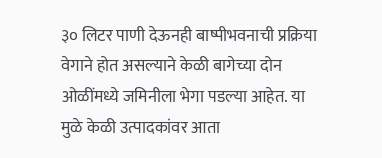३० लिटर पाणी देऊनही बाष्पीभवनाची प्रक्रिया वेगाने होत असल्याने केळी बागेच्या दोन ओळींमध्ये जमिनीला भेगा पडल्या आहेत. या मुळे केळी उत्पादकांवर आता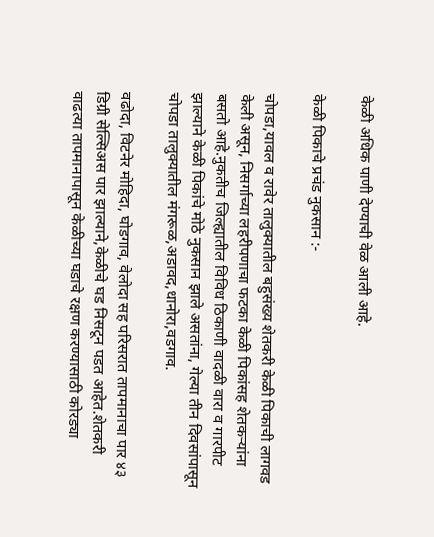केळी अधिक पाणी देण्याची वेळ आली आहे.

केळी पिकाचे प्रचंड नुकसान :-

चोपडा,यावल व रावेर तालुक्यातील बहुसंख्य शेतकरी केळी पिकाची लागवड केली असून, निसर्गाच्या लहरीपणाचा फटका केळी पिकांसह शेतकऱ्यांना बसतो आहे.नुकतीच जिल्ह्यातील विविध ठिकाणी वादळी वारा व गारपीट झाल्याने केळी पिकांचे मोठे नुकसान झाले असतांना, गेल्या तीन दिवसांपासून चोपडा तालुक्यातील मंगरूळ,अडावद,धानोरा,वडगाव.

वढोदा, विटनेर मोहिदा, घोडगाव, वेलोदा सह परिसरात तापमानाचा पार ४३ डिग्री सेल्सिअस पार झाल्याने,केळीचे घड निसटून पडत आहेत.शेतकरी वाढत्या तापमानापासून केळीच्या घडाचे रक्षण करण्यासाठी कोरड्या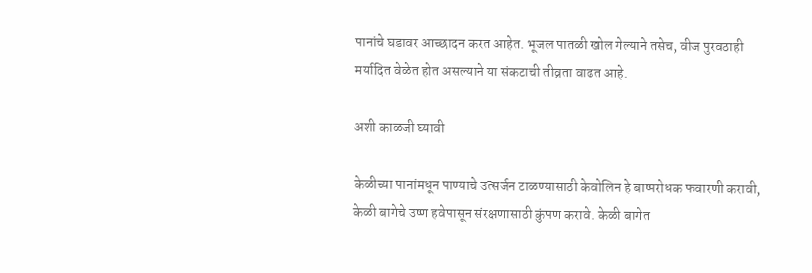पानांचे घडावर आच्छादन करत आहेत. भूजल पातळी खोल गेल्याने तसेच, वीज पुरवठाही मर्यादित वेळेत होत असल्याने या संकटाची तीव्रता वाढत आहे.

अशी काळजी घ्यावी

केळीच्या पानांमधून पाण्याचे उत्सर्जन टाळण्यासाठी केवोलिन हे बाष्परोधक फवारणी करावी, केळी बागेचे उष्ण हवेपासून संरक्षणासाठी कुंपण करावे. केळी बागेत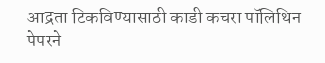आद्रता टिकविण्यासाठी काडी कचरा पॉलिथिन पेपरने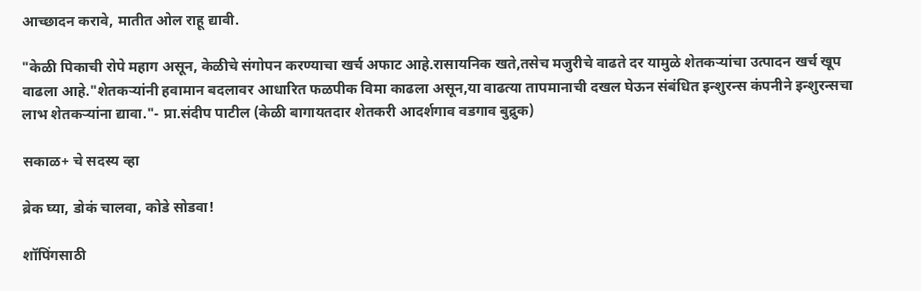आच्छादन करावे, मातीत ओल राहू द्यावी.

"केळी पिकाची रोपे महाग असून, केळीचे संगोपन करण्याचा खर्च अफाट आहे.रासायनिक खते,तसेच मजुरीचे वाढते दर यामुळे शेतकऱ्यांचा उत्पादन खर्च खूप वाढला आहे."शेतकऱ्यांनी हवामान बदलावर आधारित फळपीक विमा काढला असून,या वाढत्या तापमानाची दखल घेऊन संबंधित इन्शुरन्स कंपनीने इन्शुरन्सचा लाभ शेतकऱ्यांना द्यावा."- प्रा.संदीप पाटील (केळी बागायतदार शेतकरी आदर्शगाव वडगाव बुद्रुक)

सकाळ+ चे सदस्य व्हा

ब्रेक घ्या, डोकं चालवा, कोडे सोडवा!

शॉपिंगसाठी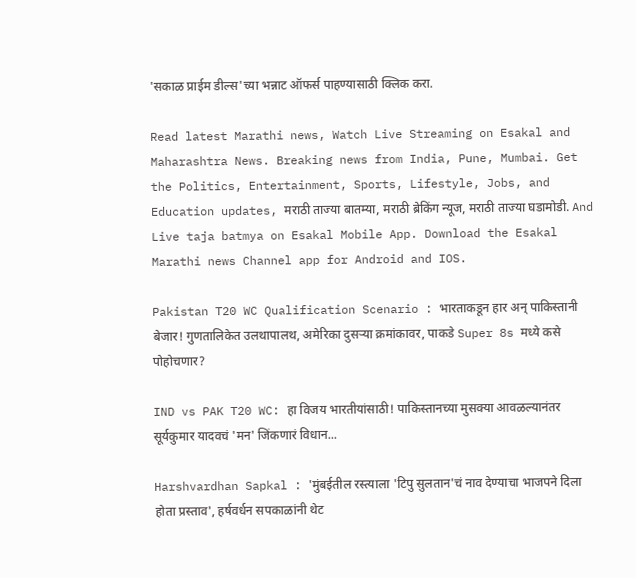'सकाळ प्राईम डील्स'च्या भन्नाट ऑफर्स पाहण्यासाठी क्लिक करा.

Read latest Marathi news, Watch Live Streaming on Esakal and Maharashtra News. Breaking news from India, Pune, Mumbai. Get the Politics, Entertainment, Sports, Lifestyle, Jobs, and Education updates, मराठी ताज्या बातम्या, मराठी ब्रेकिंग न्यूज, मराठी ताज्या घडामोडी. And Live taja batmya on Esakal Mobile App. Download the Esakal Marathi news Channel app for Android and IOS.

Pakistan T20 WC Qualification Scenario : भारताकडून हार अन् पाकिस्तानी बेजार! गुणतालिकेत उलथापालथ, अमेरिका दुसऱ्या क्रमांकावर, पाकडे Super 8s मध्ये कसे पोहोचणार?

IND vs PAK T20 WC: हा विजय भारतीयांसाठी! पाकिस्तानच्या मुसक्या आवळल्यानंतर सूर्यकुमार यादवचं 'मन' जिंकणारं विधान...

Harshvardhan Sapkal : 'मुंबईतील रस्त्याला 'टिपु सुलतान'चं नाव देण्याचा भाजपने दिला होता प्रस्ताव', हर्षवर्धन सपकाळांनी थेट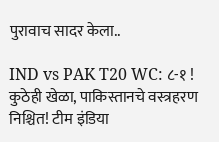पुरावाच सादर केला..

IND vs PAK T20 WC: ८-१ ! कुठेही खेळा, पाकिस्तानचे वस्त्रहरण निश्चित! टीम इंडिया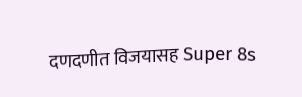दणदणीत विजयासह Super 8s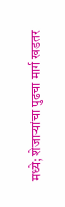मध्ये; शेजाऱ्यांचा पुढचा मार्ग खडतर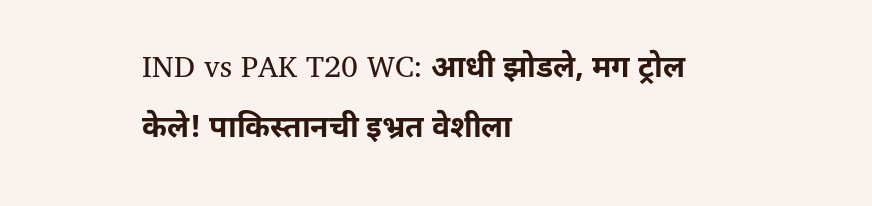IND vs PAK T20 WC: आधी झोडले, मग ट्रोल केले! पाकिस्तानची इभ्रत वेशीला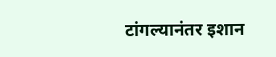टांगल्यानंतर इशान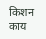किशन काय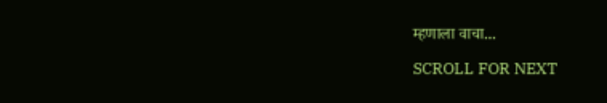म्हणाला वाचा...

SCROLL FOR NEXT